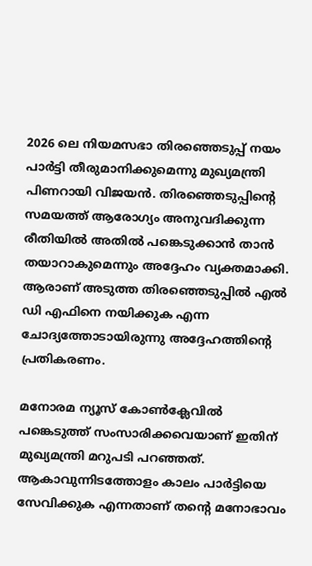2026 ലെ നിയമസഭാ തിരഞ്ഞെടുപ്പ് നയം പാര്‍ട്ടി തീരുമാനിക്കുമെന്നു മുഖ്യമന്ത്രി പിണറായി വിജയന്‍. തിരഞ്ഞെടുപ്പിന്റെ സമയത്ത് ആരോഗ്യം അനുവദിക്കുന്ന രീതിയില്‍ അതില്‍ പങ്കെടുക്കാന്‍ താന്‍ തയാറാകുമെന്നും അദ്ദേഹം വ്യക്തമാക്കി. ആരാണ് അടുത്ത തിരഞ്ഞെടുപ്പില്‍ എല്‍ ഡി എഫിനെ നയിക്കുക എന്ന ചോദ്യത്തോടായിരുന്നു അദ്ദേഹത്തിന്റെ പ്രതികരണം.

മനോരമ ന്യൂസ് കോണ്‍ക്ലേവില്‍ പങ്കെടുത്ത് സംസാരിക്കവെയാണ് ഇതിന് മുഖ്യമന്ത്രി മറുപടി പറഞ്ഞത്. ആകാവുന്നിടത്തോളം കാലം പാര്‍ട്ടിയെ സേവിക്കുക എന്നതാണ് തന്റെ മനോഭാവം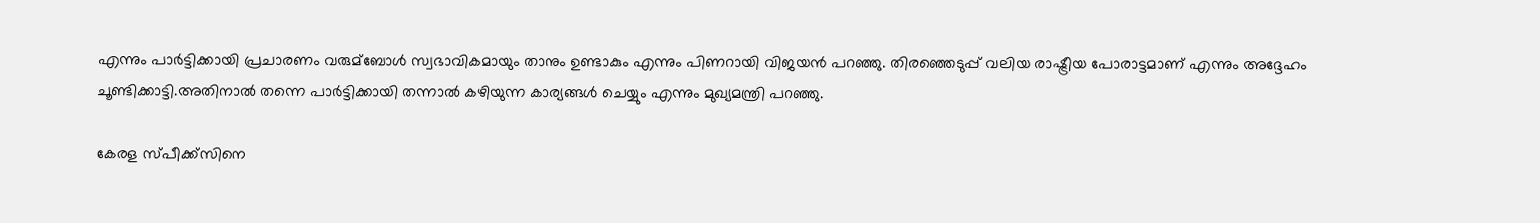എന്നും പാര്‍ട്ടിക്കായി പ്രചാരണം വരുമ്ബോള്‍ സ്വഭാവികമായും താനും ഉണ്ടാകും എന്നും പിണറായി വിജയന്‍ പറഞ്ഞു. തിരഞ്ഞെടുപ്പ് വലിയ രാഷ്ട്രീയ പോരാട്ടമാണ് എന്നും അദ്ദേഹം ചൂണ്ടിക്കാട്ടി.അതിനാല്‍ തന്നെ പാര്‍ട്ടിക്കായി തന്നാല്‍ കഴിയുന്ന കാര്യങ്ങള്‍ ചെയ്യും എന്നും മുഖ്യമന്ത്രി പറഞ്ഞു.

കേരള സ്പീക്ക്സിനെ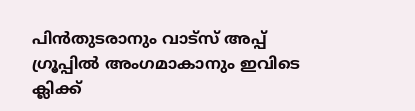പിൻതുടരാനും വാട്സ് അപ്പ് ഗ്രൂപ്പിൽ അംഗമാകാനും ഇവിടെ ക്ലിക്ക്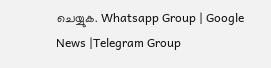ചെയ്യുക. Whatsapp Group | Google News |Telegram Group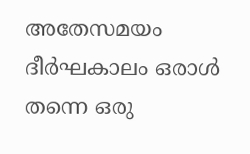അതേസമയം ദീര്‍ഘകാലം ഒരാള്‍ തന്നെ ഒരു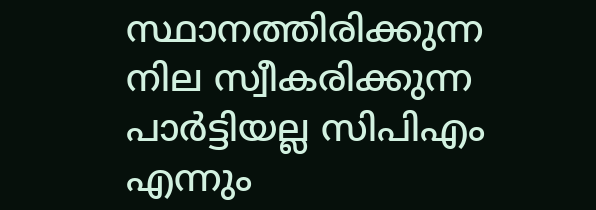സ്ഥാനത്തിരിക്കുന്ന നില സ്വീകരിക്കുന്ന പാര്‍ട്ടിയല്ല സിപിഎം എന്നും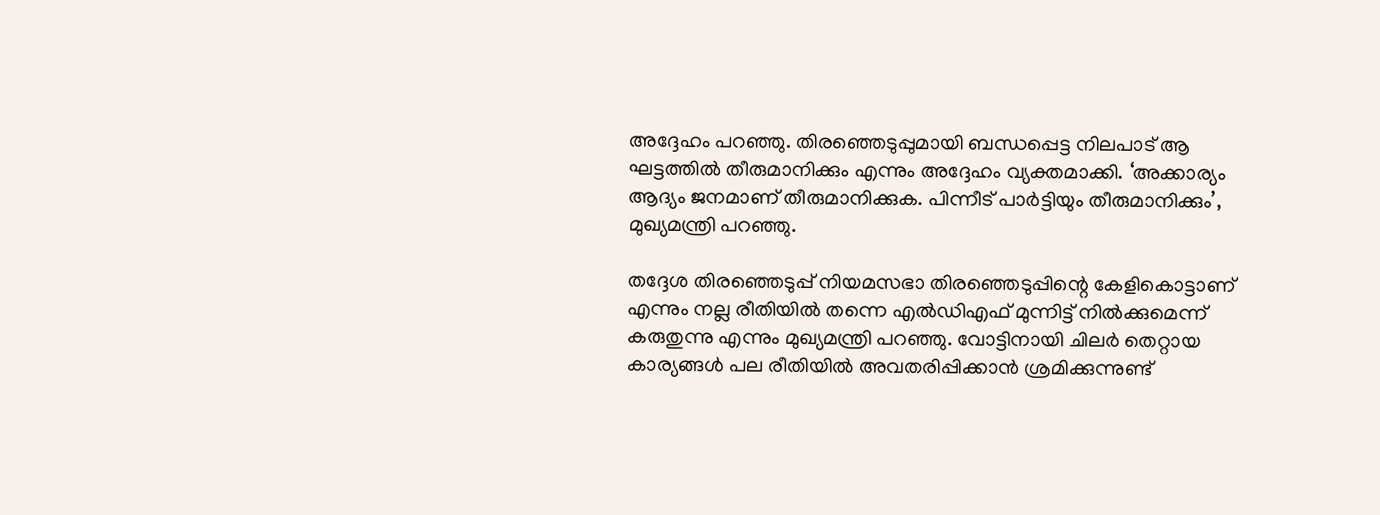അദ്ദേഹം പറഞ്ഞു. തിരഞ്ഞെടുപ്പുമായി ബന്ധപ്പെട്ട നിലപാട് ആ ഘട്ടത്തില്‍ തീരുമാനിക്കും എന്നും അദ്ദേഹം വ്യക്തമാക്കി. ‘അക്കാര്യം ആദ്യം ജനമാണ് തീരുമാനിക്കുക. പിന്നീട് പാര്‍ട്ടിയും തീരുമാനിക്കും’, മുഖ്യമന്ത്രി പറഞ്ഞു.

തദ്ദേശ തിരഞ്ഞെടുപ്പ് നിയമസഭാ തിരഞ്ഞെടുപ്പിന്റെ കേളികൊട്ടാണ് എന്നും നല്ല രീതിയില്‍ തന്നെ എല്‍ഡിഎഫ് മുന്നിട്ട് നില്‍ക്കുമെന്ന് കരുതുന്നു എന്നും മുഖ്യമന്ത്രി പറഞ്ഞു. വോട്ടിനായി ചിലര്‍ തെറ്റായ കാര്യങ്ങള്‍ പല രീതിയില്‍ അവതരിപ്പിക്കാന്‍ ശ്രമിക്കുന്നുണ്ട്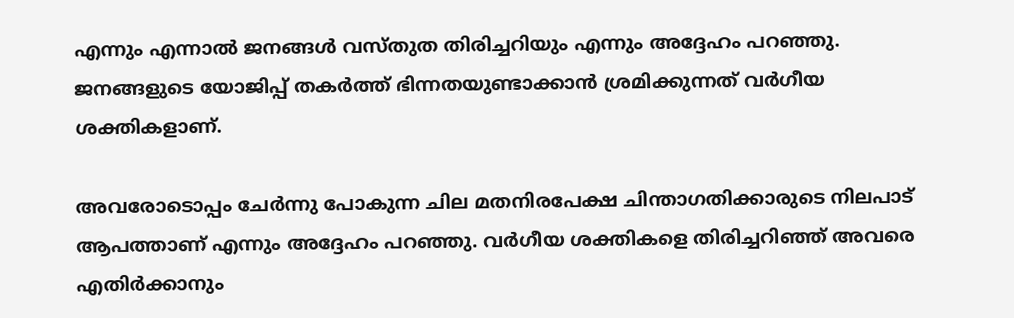എന്നും എന്നാല്‍ ജനങ്ങള്‍ വസ്തുത തിരിച്ചറിയും എന്നും അദ്ദേഹം പറഞ്ഞു. ജനങ്ങളുടെ യോജിപ്പ് തകര്‍ത്ത് ഭിന്നതയുണ്ടാക്കാന്‍ ശ്രമിക്കുന്നത് വര്‍ഗീയ ശക്തികളാണ്.

അവരോടൊപ്പം ചേര്‍ന്നു പോകുന്ന ചില മതനിരപേക്ഷ ചിന്താഗതിക്കാരുടെ നിലപാട് ആപത്താണ് എന്നും അദ്ദേഹം പറഞ്ഞു. വര്‍ഗീയ ശക്തികളെ തിരിച്ചറിഞ്ഞ് അവരെ എതിര്‍ക്കാനും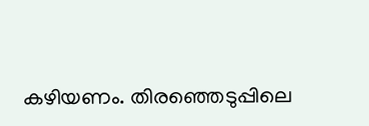കഴിയണം. തിരഞ്ഞെടുപ്പിലെ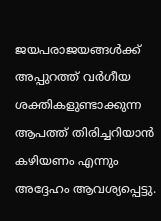ജയപരാജയങ്ങള്‍ക്ക് അപ്പുറത്ത് വര്‍ഗീയ ശക്തികളുണ്ടാക്കുന്ന ആപത്ത് തിരിച്ചറിയാന്‍ കഴിയണം എന്നും അദ്ദേഹം ആവശ്യപ്പെട്ടു.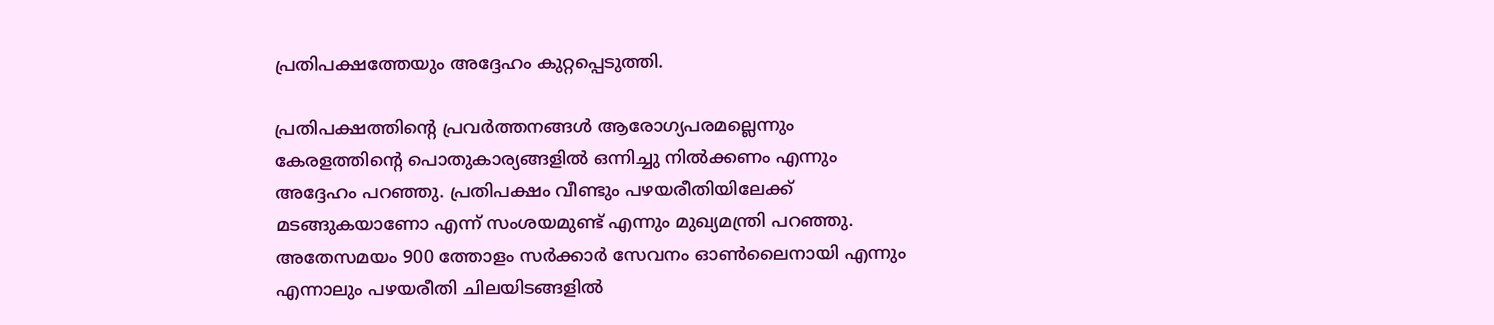പ്രതിപക്ഷത്തേയും അദ്ദേഹം കുറ്റപ്പെടുത്തി.

പ്രതിപക്ഷത്തിന്റെ പ്രവര്‍ത്തനങ്ങള്‍ ആരോഗ്യപരമല്ലെന്നും കേരളത്തിന്റെ പൊതുകാര്യങ്ങളില്‍ ഒന്നിച്ചു നില്‍ക്കണം എന്നും അദ്ദേഹം പറഞ്ഞു. പ്രതിപക്ഷം വീണ്ടും പഴയരീതിയിലേക്ക് മടങ്ങുകയാണോ എന്ന് സംശയമുണ്ട് എന്നും മുഖ്യമന്ത്രി പറഞ്ഞു. അതേസമയം 900 ത്തോളം സര്‍ക്കാര്‍ സേവനം ഓണ്‍ലൈനായി എന്നും എന്നാലും പഴയരീതി ചിലയിടങ്ങളില്‍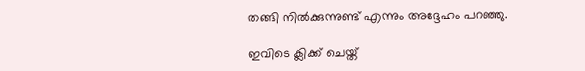തങ്ങി നില്‍ക്കുന്നുണ്ട് എന്നും അദ്ദേഹം പറഞ്ഞു.

ഇവിടെ ക്ലിക്ക് ചെയ്ത്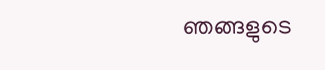ഞങ്ങളുടെ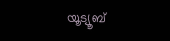യൂട്യൂബ്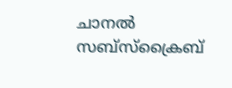ചാനൽ സബ്സ്ക്രൈബ്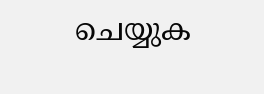ചെയ്യുക